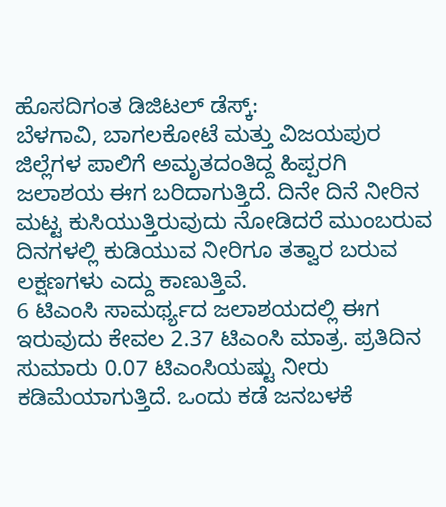ಹೊಸದಿಗಂತ ಡಿಜಿಟಲ್ ಡೆಸ್ಕ್:
ಬೆಳಗಾವಿ, ಬಾಗಲಕೋಟೆ ಮತ್ತು ವಿಜಯಪುರ ಜಿಲ್ಲೆಗಳ ಪಾಲಿಗೆ ಅಮೃತದಂತಿದ್ದ ಹಿಪ್ಪರಗಿ ಜಲಾಶಯ ಈಗ ಬರಿದಾಗುತ್ತಿದೆ. ದಿನೇ ದಿನೆ ನೀರಿನ ಮಟ್ಟ ಕುಸಿಯುತ್ತಿರುವುದು ನೋಡಿದರೆ ಮುಂಬರುವ ದಿನಗಳಲ್ಲಿ ಕುಡಿಯುವ ನೀರಿಗೂ ತತ್ವಾರ ಬರುವ ಲಕ್ಷಣಗಳು ಎದ್ದು ಕಾಣುತ್ತಿವೆ.
6 ಟಿಎಂಸಿ ಸಾಮರ್ಥ್ಯದ ಜಲಾಶಯದಲ್ಲಿ ಈಗ ಇರುವುದು ಕೇವಲ 2.37 ಟಿಎಂಸಿ ಮಾತ್ರ. ಪ್ರತಿದಿನ ಸುಮಾರು 0.07 ಟಿಎಂಸಿಯಷ್ಟು ನೀರು ಕಡಿಮೆಯಾಗುತ್ತಿದೆ. ಒಂದು ಕಡೆ ಜನಬಳಕೆ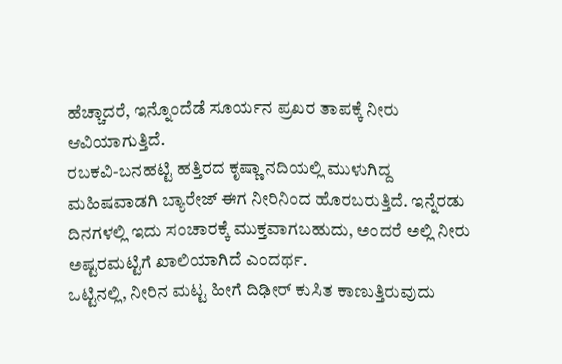ಹೆಚ್ಚಾದರೆ, ಇನ್ನೊಂದೆಡೆ ಸೂರ್ಯನ ಪ್ರಖರ ತಾಪಕ್ಕೆ ನೀರು ಆವಿಯಾಗುತ್ತಿದೆ.
ರಬಕವಿ-ಬನಹಟ್ಟಿ ಹತ್ತಿರದ ಕೃಷ್ಣಾ ನದಿಯಲ್ಲಿ ಮುಳುಗಿದ್ದ ಮಹಿಷವಾಡಗಿ ಬ್ಯಾರೇಜ್ ಈಗ ನೀರಿನಿಂದ ಹೊರಬರುತ್ತಿದೆ. ಇನ್ನೆರಡು ದಿನಗಳಲ್ಲಿ ಇದು ಸಂಚಾರಕ್ಕೆ ಮುಕ್ತವಾಗಬಹುದು, ಅಂದರೆ ಅಲ್ಲಿ ನೀರು ಅಷ್ಟರಮಟ್ಟಿಗೆ ಖಾಲಿಯಾಗಿದೆ ಎಂದರ್ಥ.
ಒಟ್ಟಿನಲ್ಲಿ, ನೀರಿನ ಮಟ್ಟ ಹೀಗೆ ದಿಢೀರ್ ಕುಸಿತ ಕಾಣುತ್ತಿರುವುದು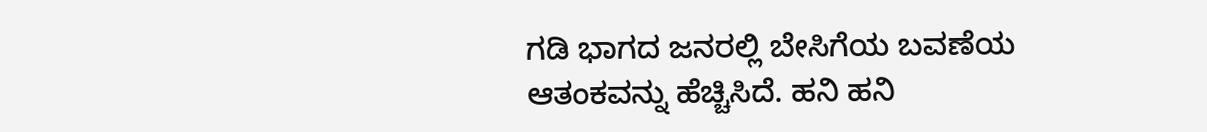ಗಡಿ ಭಾಗದ ಜನರಲ್ಲಿ ಬೇಸಿಗೆಯ ಬವಣೆಯ ಆತಂಕವನ್ನು ಹೆಚ್ಚಿಸಿದೆ. ಹನಿ ಹನಿ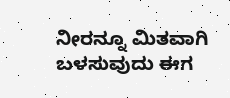ನೀರನ್ನೂ ಮಿತವಾಗಿ ಬಳಸುವುದು ಈಗ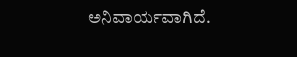ಅನಿವಾರ್ಯವಾಗಿದೆ.